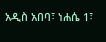አዲስ አበባ፣ ነሐሴ 1፣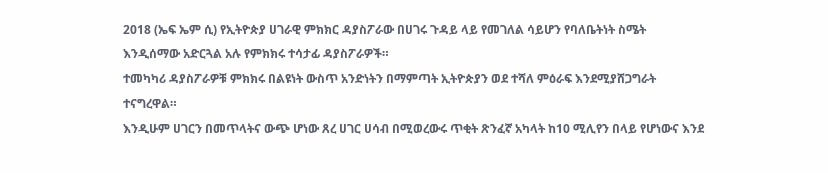2018 (ኤፍ ኤም ሲ) የኢትዮጵያ ሀገራዊ ምክክር ዳያስፖራው በሀገሩ ጉዳይ ላይ የመገለል ሳይሆን የባለቤትነት ስሜት እንዲሰማው አድርጓል አሉ የምክክሩ ተሳታፊ ዳያስፖራዎች።
ተመካካሪ ዳያስፖራዎቹ ምክክሩ በልዩነት ውስጥ አንድነትን በማምጣት ኢትዮጵያን ወደ ተሻለ ምዕራፍ እንደሚያሸጋግራት ተናግረዋል።
እንዲሁም ሀገርን በመጥላትና ውጭ ሆነው ጸረ ሀገር ሀሳብ በሚወረውሩ ጥቂት ጽንፈኛ አካላት ከ10 ሚሊየን በላይ የሆነውና እንደ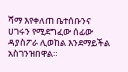ሻማ እየቀለጠ ቤተሰቡንና ሀገሩን የሚደግፈው ሰፊው ዳያስፖራ ሊወከል እንደማይችል አስገንዝበዋል።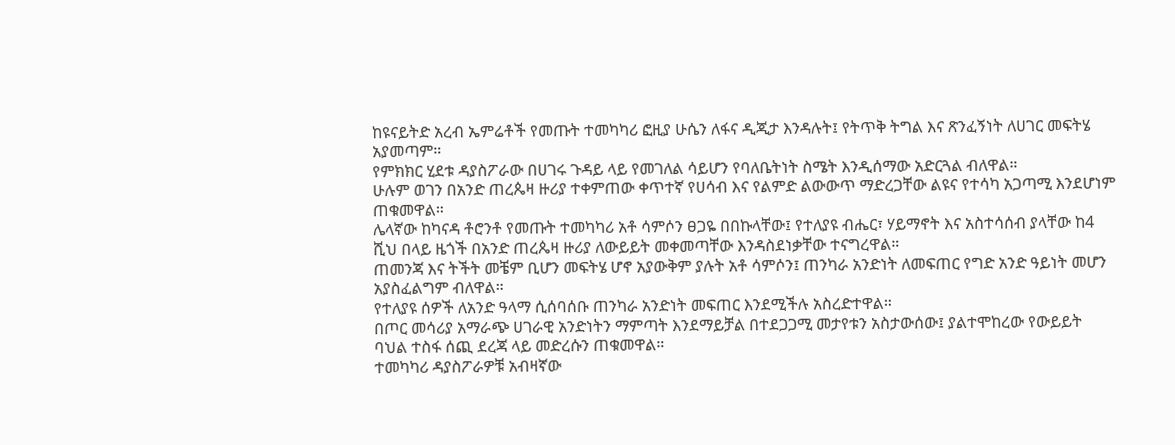ከዩናይትድ አረብ ኤምሬቶች የመጡት ተመካካሪ ፎዚያ ሁሴን ለፋና ዲጂታ እንዳሉት፤ የትጥቅ ትግል እና ጽንፈኝነት ለሀገር መፍትሄ አያመጣም።
የምክክር ሂደቱ ዳያስፖራው በሀገሩ ጉዳይ ላይ የመገለል ሳይሆን የባለቤትነት ስሜት እንዲሰማው አድርጓል ብለዋል።
ሁሉም ወገን በአንድ ጠረጴዛ ዙሪያ ተቀምጠው ቀጥተኛ የሀሳብ እና የልምድ ልውውጥ ማድረጋቸው ልዩና የተሳካ አጋጣሚ እንደሆነም ጠቁመዋል።
ሌላኛው ከካናዳ ቶሮንቶ የመጡት ተመካካሪ አቶ ሳምሶን ፀጋዬ በበኩላቸው፤ የተለያዩ ብሔር፣ ሃይማኖት እና አስተሳሰብ ያላቸው ከ4 ሺህ በላይ ዜጎች በአንድ ጠረጴዛ ዙሪያ ለውይይት መቀመጣቸው እንዳስደነቃቸው ተናግረዋል።
ጠመንጃ እና ትችት መቼም ቢሆን መፍትሄ ሆኖ አያውቅም ያሉት አቶ ሳምሶን፤ ጠንካራ አንድነት ለመፍጠር የግድ አንድ ዓይነት መሆን አያስፈልግም ብለዋል።
የተለያዩ ሰዎች ለአንድ ዓላማ ሲሰባሰቡ ጠንካራ አንድነት መፍጠር እንደሚችሉ አስረድተዋል።
በጦር መሳሪያ አማራጭ ሀገራዊ አንድነትን ማምጣት እንደማይቻል በተደጋጋሚ መታየቱን አስታውሰው፤ ያልተሞከረው የውይይት ባህል ተስፋ ሰጪ ደረጃ ላይ መድረሱን ጠቁመዋል።
ተመካካሪ ዳያስፖራዎቹ አብዛኛው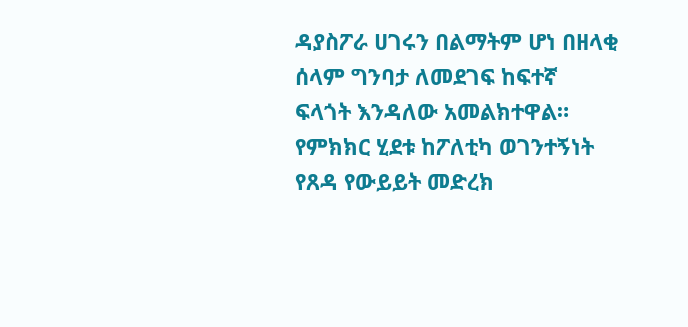ዳያስፖራ ሀገሩን በልማትም ሆነ በዘላቂ ሰላም ግንባታ ለመደገፍ ከፍተኛ ፍላጎት እንዳለው አመልክተዋል።
የምክክር ሂደቱ ከፖለቲካ ወገንተኝነት የጸዳ የውይይት መድረክ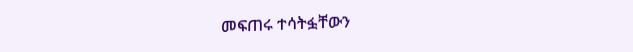መፍጠሩ ተሳትፏቸውን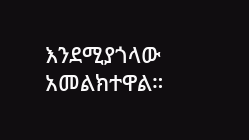እንደሚያጎላው አመልክተዋል።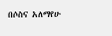በሶስና አለማየሁ